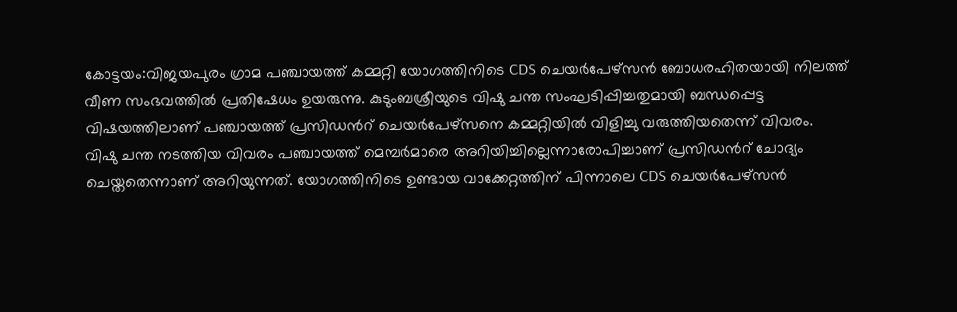കോട്ടയം:വിജയപുരം ഗ്രാമ പഞ്ചായത്ത് കമ്മറ്റി യോഗത്തിനിടെ CDS ചെയർപേഴ്സൻ ബോധരഹിതയായി നിലത്ത് വീണ സംഭവത്തിൽ പ്രതിഷേധം ഉയരുന്നു. കുടുംബശ്രീയുടെ വിഷു ചന്ത സംഘടിപ്പിച്ചതുമായി ബന്ധപ്പെട്ട വിഷയത്തിലാണ് പഞ്ചായത്ത് പ്രസിഡൻറ് ചെയർപേഴ്സനെ കമ്മറ്റിയിൽ വിളിച്ചു വരുത്തിയതെന്ന് വിവരം.
വിഷു ചന്ത നടത്തിയ വിവരം പഞ്ചായത്ത് മെമ്പർമാരെ അറിയിച്ചില്ലെന്നാരോപിച്ചാണ് പ്രസിഡൻറ് ചോദ്യം ചെയ്തതെന്നാണ് അറിയുന്നത്. യോഗത്തിനിടെ ഉണ്ടായ വാക്കേറ്റത്തിന് പിന്നാലെ CDS ചെയർപേഴ്സൻ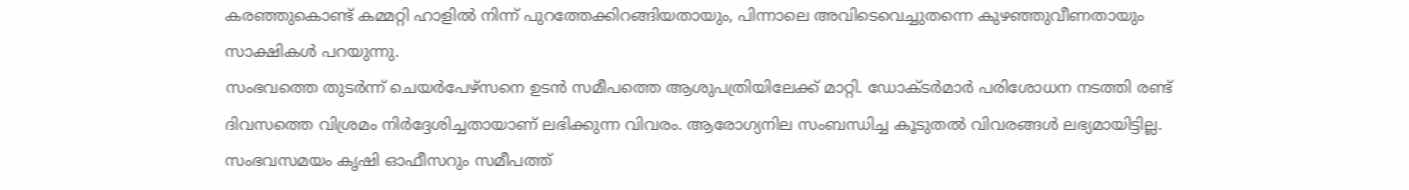കരഞ്ഞുകൊണ്ട് കമ്മറ്റി ഹാളിൽ നിന്ന് പുറത്തേക്കിറങ്ങിയതായും, പിന്നാലെ അവിടെവെച്ചുതന്നെ കുഴഞ്ഞുവീണതായും സാക്ഷികൾ പറയുന്നു.
സംഭവത്തെ തുടർന്ന് ചെയർപേഴ്സനെ ഉടൻ സമീപത്തെ ആശുപത്രിയിലേക്ക് മാറ്റി. ഡോക്ടർമാർ പരിശോധന നടത്തി രണ്ട് ദിവസത്തെ വിശ്രമം നിർദ്ദേശിച്ചതായാണ് ലഭിക്കുന്ന വിവരം. ആരോഗ്യനില സംബന്ധിച്ച കൂടുതൽ വിവരങ്ങൾ ലഭ്യമായിട്ടില്ല.
സംഭവസമയം കൃഷി ഓഫീസറും സമീപത്ത്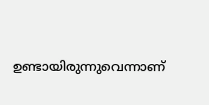ഉണ്ടായിരുന്നുവെന്നാണ്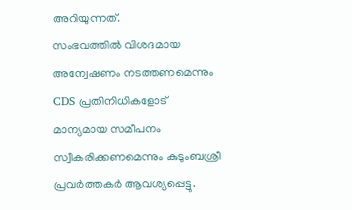അറിയുന്നത്.
സംഭവത്തിൽ വിശദമായ അന്വേഷണം നടത്തണമെന്നും CDS പ്രതിനിധികളോട് മാന്യമായ സമീപനം സ്വീകരിക്കണമെന്നും കുടുംബശ്രീ പ്രവർത്തകർ ആവശ്യപ്പെട്ടു.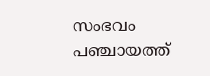സംഭവം പഞ്ചായത്ത്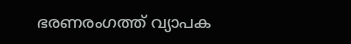ഭരണരംഗത്ത് വ്യാപക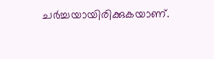ചർച്ചയായിരിക്കുകയാണ്.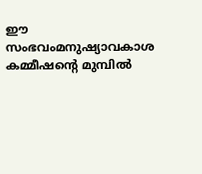ഈ സംഭവംമനുഷ്യാവകാശ കമ്മീഷൻ്റെ മുമ്പിൽ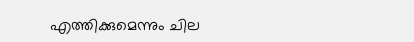എത്തിക്കുമെന്നും ചില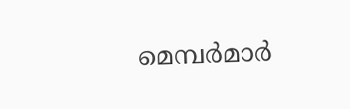മെമ്പർമാർ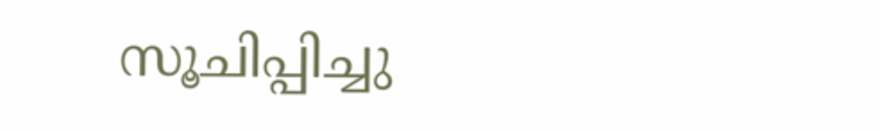സൂചിപ്പിച്ചു